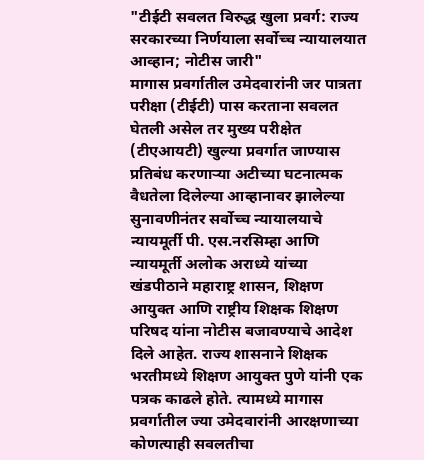"टीईटी सवलत विरुद्ध खुला प्रवर्ग: राज्य सरकारच्या निर्णयाला सर्वोच्च न्यायालयात आव्हान; नोटीस जारी"
मागास प्रवर्गातील उमेदवारांनी जर पात्रता परीक्षा (टीईटी) पास करताना सवलत घेतली असेल तर मुख्य परीक्षेत (टीएआयटी) खुल्या प्रवर्गात जाण्यास प्रतिबंध करणाऱ्या अटीच्या घटनात्मक वैधतेला दिलेल्या आव्हानावर झालेल्या सुनावणीनंतर सर्वोच्च न्यायालयाचे न्यायमूर्ती पी. एस.नरसिम्हा आणि न्यायमूर्ती अलोक अराध्ये यांच्या खंडपीठाने महाराष्ट्र शासन, शिक्षण आयुक्त आणि राष्ट्रीय शिक्षक शिक्षण परिषद यांना नोटीस बजावण्याचे आदेश दिले आहेत. राज्य शासनाने शिक्षक भरतीमध्ये शिक्षण आयुक्त पुणे यांनी एक पत्रक काढले होते. त्यामध्ये मागास प्रवर्गातील ज्या उमेदवारांनी आरक्षणाच्या कोणत्याही सवलतीचा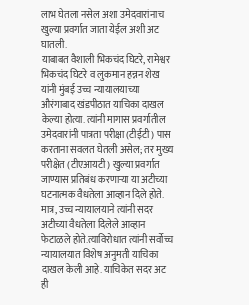लाभ घेतला नसेल अशा उमेदवारांनाच खुल्या प्रवर्गात जाता येईल अशी अट घातली.
याबाबत वैशाली भिकचंद घिटरे, रामेश्वर भिकचंद घिटरे व लुकमान हन्नन शेख यांनी मुंबई उच्च न्यायालयाच्या औरंगाबाद खंडपीठात याचिका दाखल केल्या होत्या. त्यांनी मागास प्रवर्गातील उमेदवारांनी पात्रता परीक्षा (टीईटी) पास करताना सवलत घेतली असेल; तर मुख्य परीक्षेत (टीएआयटी) खुल्या प्रवर्गात जाण्यास प्रतिबंध करणाऱ्या या अटीच्या घटनात्मक वैधतेला आव्हान दिले होते. मात्र, उच्च न्यायालयाने त्यांनी सदर अटीच्या वैधतेला दिलेले आव्हान फेटाळले होते.त्याविरोधात त्यांनी सर्वोच्च न्यायालयात विशेष अनुमती याचिका दाखल केली आहे. याचिकेत सदर अट ही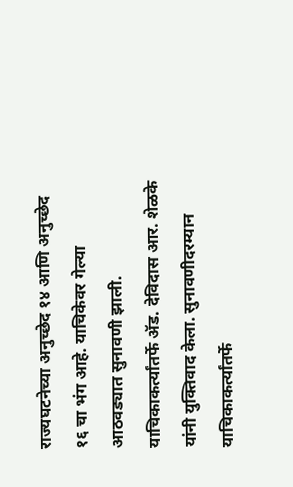राज्यघटनेच्या अनुच्छेद १४ आणि अनुच्छेद १६ चा भंग आहे. याचिकेवर गेल्या आठवड्यात सुनावणी झाली. याचिकाकर्त्यांतर्फे ॲड. देविदास आर. शेळके यांनी युक्तिवाद केला. सुनावणीदरम्यान याचिकाकर्त्यांतर्फे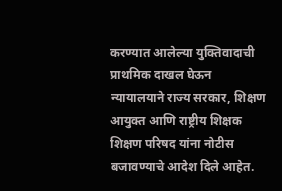करण्यात आलेल्या युक्तिवादाची प्राथमिक दाखल घेऊन न्यायालयाने राज्य सरकार, शिक्षण आयुक्त आणि राष्ट्रीय शिक्षक शिक्षण परिषद यांना नोटीस बजावण्याचे आदेश दिले आहेत.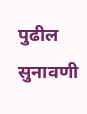पुढील सुनावणी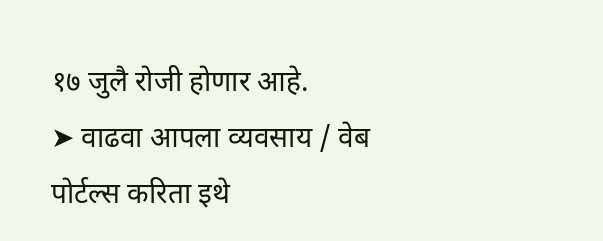१७ जुलै रोजी होणार आहे.
➤ वाढवा आपला व्यवसाय / वेब पोर्टल्स करिता इथे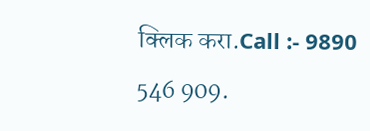क्लिक करा.Call :- 9890 546 909.